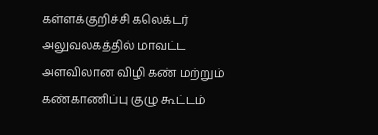கள்ளக்குறிச்சி கலெக்டர் அலுவலகத்தில் மாவட்ட அளவிலான விழி கண் மற்றும் கண்காணிப்பு குழு கூட்டம்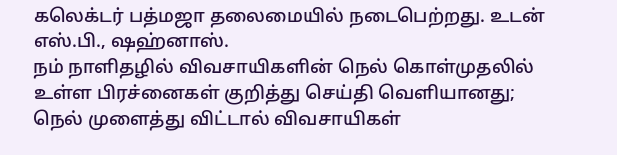கலெக்டர் பத்மஜா தலைமையில் நடைபெற்றது. உடன் எஸ்.பி., ஷஹ்னாஸ்.
நம் நாளிதழில் விவசாயிகளின் நெல் கொள்முதலில் உள்ள பிரச்னைகள் குறித்து செய்தி வெளியானது; நெல் முளைத்து விட்டால் விவசாயிகள்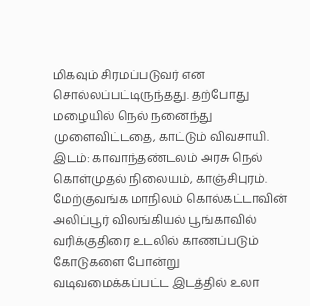மிகவும் சிரமப்படுவர் என சொல்லப்பட்டிருந்தது. தற்போது மழையில் நெல் நனைந்து முளைவிட்டதை, காட்டும் விவசாயி. இடம்: காவாந்தண்டலம் அரசு நெல் கொள்முதல் நிலையம், காஞ்சிபுரம்.
மேற்குவங்க மாநிலம் கொல்கட்டாவின் அலிப்பூர் விலங்கியல் பூங்காவில் வரிக்குதிரை உடலில் காணப்படும் கோடுகளை போன்று வடிவமைக்கப்பட்ட இடத்தில் உலா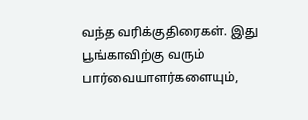வந்த வரிக்குதிரைகள். இது பூங்காவிற்கு வரும் பார்வையாளர்களையும்,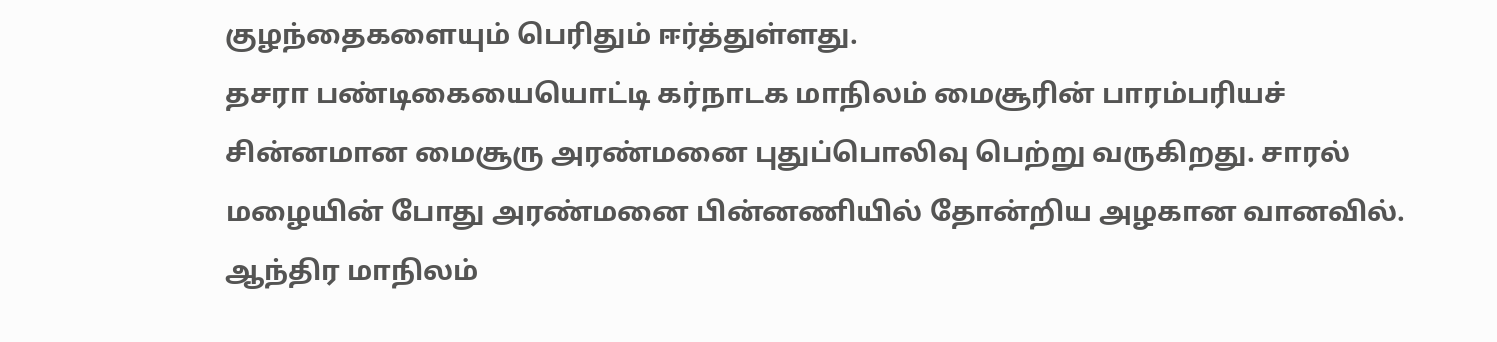குழந்தைகளையும் பெரிதும் ஈர்த்துள்ளது.
தசரா பண்டிகையையொட்டி கர்நாடக மாநிலம் மைசூரின் பாரம்பரியச் சின்னமான மைசூரு அரண்மனை புதுப்பொலிவு பெற்று வருகிறது. சாரல் மழையின் போது அரண்மனை பின்னணியில் தோன்றிய அழகான வானவில்.
ஆந்திர மாநிலம்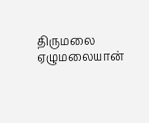திருமலை ஏழுமலையான்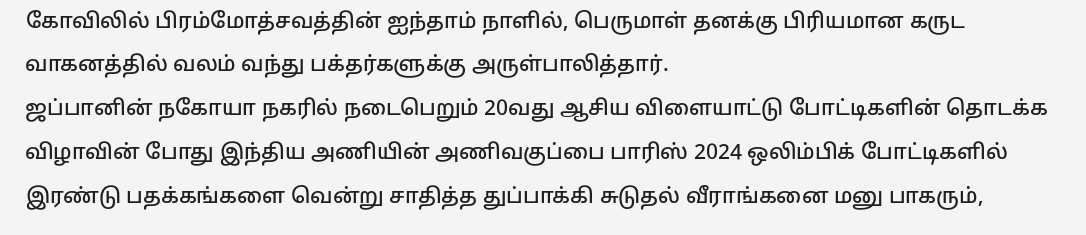கோவிலில் பிரம்மோத்சவத்தின் ஐந்தாம் நாளில், பெருமாள் தனக்கு பிரியமான கருட வாகனத்தில் வலம் வந்து பக்தர்களுக்கு அருள்பாலித்தார்.
ஜப்பானின் நகோயா நகரில் நடைபெறும் 20வது ஆசிய விளையாட்டு போட்டிகளின் தொடக்க விழாவின் போது இந்திய அணியின் அணிவகுப்பை பாரிஸ் 2024 ஒலிம்பிக் போட்டிகளில் இரண்டு பதக்கங்களை வென்று சாதித்த துப்பாக்கி சுடுதல் வீராங்கனை மனு பாகரும்,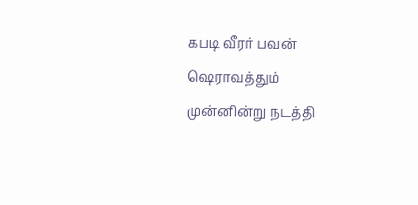கபடி வீரர் பவன் ஷெராவத்தும் முன்னின்று நடத்தி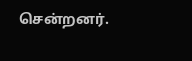சென்றனர்.